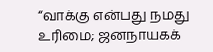“வாக்கு என்பது நமது உரிமை; ஜனநாயகக்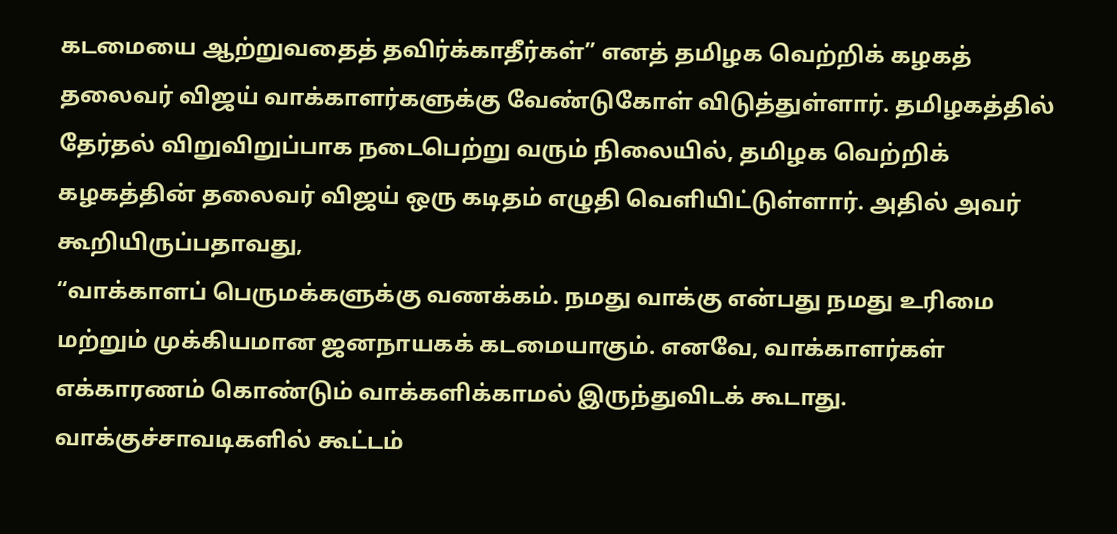கடமையை ஆற்றுவதைத் தவிர்க்காதீர்கள்” எனத் தமிழக வெற்றிக் கழகத் தலைவர் விஜய் வாக்காளர்களுக்கு வேண்டுகோள் விடுத்துள்ளார். தமிழகத்தில் தேர்தல் விறுவிறுப்பாக நடைபெற்று வரும் நிலையில், தமிழக வெற்றிக் கழகத்தின் தலைவர் விஜய் ஒரு கடிதம் எழுதி வெளியிட்டுள்ளார். அதில் அவர் கூறியிருப்பதாவது,
“வாக்காளப் பெருமக்களுக்கு வணக்கம். நமது வாக்கு என்பது நமது உரிமை மற்றும் முக்கியமான ஜனநாயகக் கடமையாகும். எனவே, வாக்காளர்கள் எக்காரணம் கொண்டும் வாக்களிக்காமல் இருந்துவிடக் கூடாது. வாக்குச்சாவடிகளில் கூட்டம்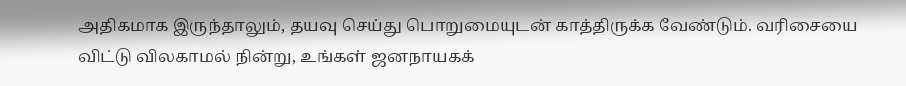அதிகமாக இருந்தாலும், தயவு செய்து பொறுமையுடன் காத்திருக்க வேண்டும். வரிசையை விட்டு விலகாமல் நின்று, உங்கள் ஜனநாயகக்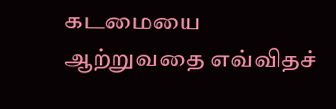கடமையை ஆற்றுவதை எவ்விதச்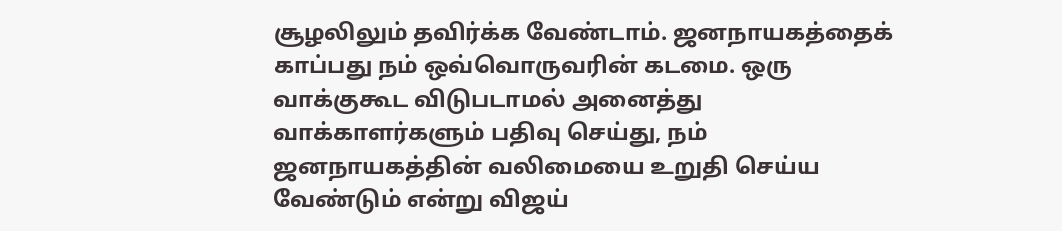சூழலிலும் தவிர்க்க வேண்டாம். ஜனநாயகத்தைக் காப்பது நம் ஒவ்வொருவரின் கடமை. ஒரு வாக்குகூட விடுபடாமல் அனைத்து வாக்காளர்களும் பதிவு செய்து, நம் ஜனநாயகத்தின் வலிமையை உறுதி செய்ய வேண்டும் என்று விஜய்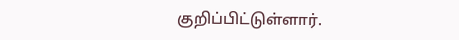குறிப்பிட்டுள்ளார்.